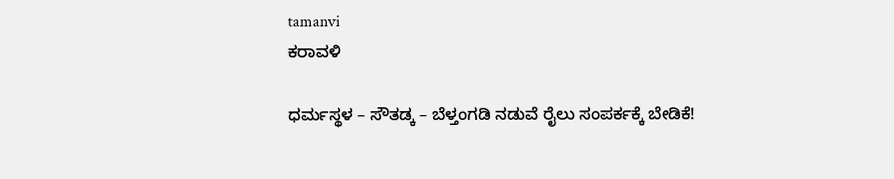tamanvi
ಕರಾವಳಿ

ಧರ್ಮಸ್ಥಳ – ಸೌತಡ್ಕ – ಬೆಳ್ತಂಗಡಿ ನಡುವೆ ರೈಲು ಸಂಪರ್ಕಕ್ಕೆ ಬೇಡಿಕೆ!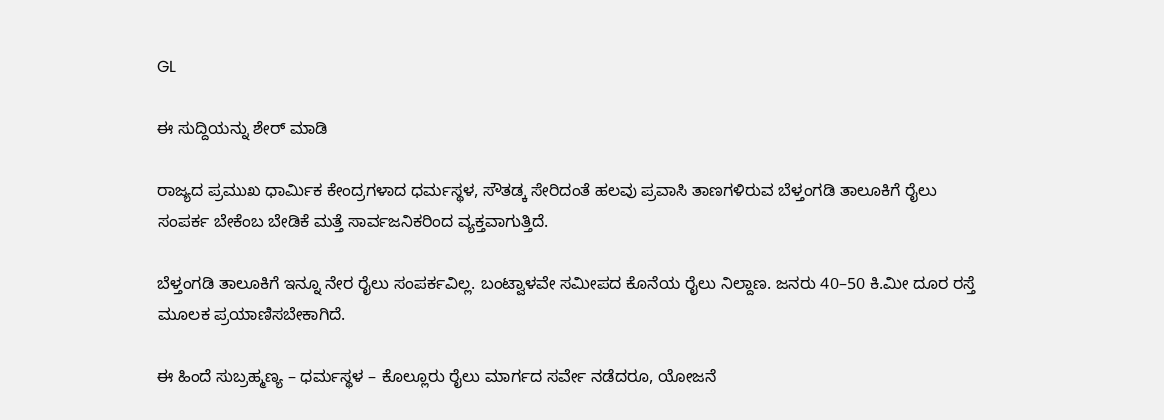GL

ಈ ಸುದ್ದಿಯನ್ನು ಶೇರ್ ಮಾಡಿ

ರಾಜ್ಯದ ಪ್ರಮುಖ ಧಾರ್ಮಿಕ ಕೇಂದ್ರಗಳಾದ ಧರ್ಮಸ್ಥಳ, ಸೌತಡ್ಕ ಸೇರಿದಂತೆ ಹಲವು ಪ್ರವಾಸಿ ತಾಣಗಳಿರುವ ಬೆಳ್ತಂಗಡಿ ತಾಲೂಕಿಗೆ ರೈಲು ಸಂಪರ್ಕ ಬೇಕೆಂಬ ಬೇಡಿಕೆ ಮತ್ತೆ ಸಾರ್ವಜನಿಕರಿಂದ ವ್ಯಕ್ತವಾಗುತ್ತಿದೆ.

ಬೆಳ್ತಂಗಡಿ ತಾಲೂಕಿಗೆ ಇನ್ನೂ ನೇರ ರೈಲು ಸಂಪರ್ಕವಿಲ್ಲ. ಬಂಟ್ವಾಳವೇ ಸಮೀಪದ ಕೊನೆಯ ರೈಲು ನಿಲ್ದಾಣ. ಜನರು 40–50 ಕಿ.ಮೀ ದೂರ ರಸ್ತೆ ಮೂಲಕ ಪ್ರಯಾಣಿಸಬೇಕಾಗಿದೆ.

ಈ ಹಿಂದೆ ಸುಬ್ರಹ್ಮಣ್ಯ – ಧರ್ಮಸ್ಥಳ – ಕೊಲ್ಲೂರು ರೈಲು ಮಾರ್ಗದ ಸರ್ವೇ ನಡೆದರೂ, ಯೋಜನೆ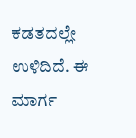ಕಡತದಲ್ಲೇ ಉಳಿದಿದೆ. ಈ ಮಾರ್ಗ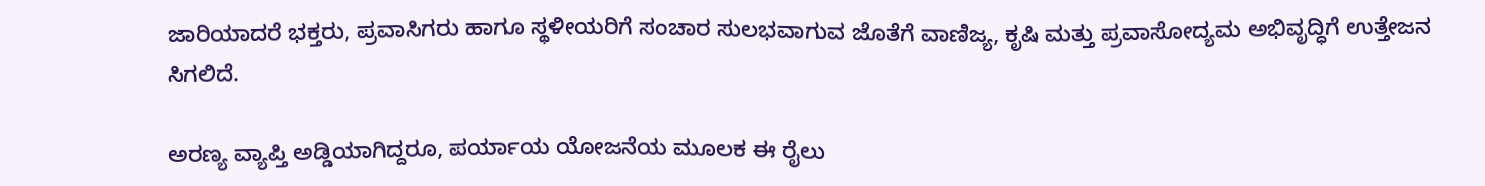ಜಾರಿಯಾದರೆ ಭಕ್ತರು, ಪ್ರವಾಸಿಗರು ಹಾಗೂ ಸ್ಥಳೀಯರಿಗೆ ಸಂಚಾರ ಸುಲಭವಾಗುವ ಜೊತೆಗೆ ವಾಣಿಜ್ಯ, ಕೃಷಿ ಮತ್ತು ಪ್ರವಾಸೋದ್ಯಮ ಅಭಿವೃದ್ಧಿಗೆ ಉತ್ತೇಜನ ಸಿಗಲಿದೆ.

ಅರಣ್ಯ ವ್ಯಾಪ್ತಿ ಅಡ್ಡಿಯಾಗಿದ್ದರೂ, ಪರ್ಯಾಯ ಯೋಜನೆಯ ಮೂಲಕ ಈ ರೈಲು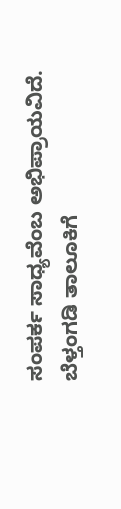ಸಂಪರ್ಕ ಸಾಧ್ಯವೆಂಬ ಅಭಿಪ್ರಾಯವಿದೆ. ಬೆಳ್ತಂಗಡಿ ತಾಲೂಕಿಗೆ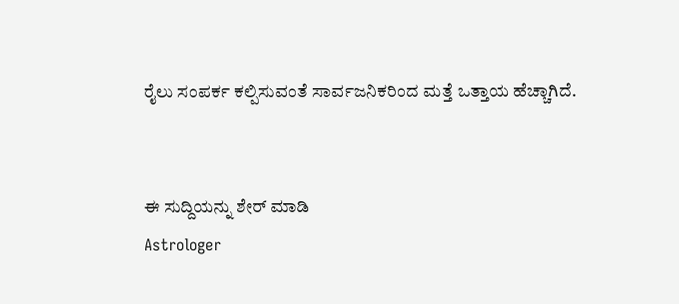ರೈಲು ಸಂಪರ್ಕ ಕಲ್ಪಿಸುವಂತೆ ಸಾರ್ವಜನಿಕರಿಂದ ಮತ್ತೆ ಒತ್ತಾಯ ಹೆಚ್ಚಾಗಿದೆ.


ಈ ಸುದ್ದಿಯನ್ನು ಶೇರ್ ಮಾಡಿ
Astrologer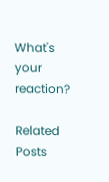What's your reaction?

Related Posts